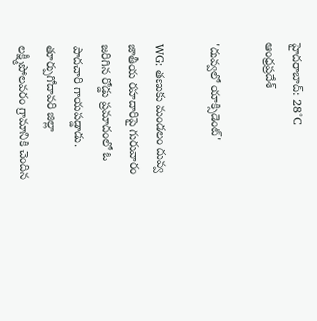హైదరాబాద్: 28°C
ఆంధ్రప్రదేశ్

'దువ్వలో యాక్సిడెంట్'

WG: తణుకు మండలం దువ్వ జాతీయ రహదారిపై గురువారం జరిగిన రోడ్డు ప్రమాదంలో ఓ పాదచారి గాయపడ్డాడు. తూర్పుగోదావరి జిల్లా లక్ష్మీపోలవరం గ్రామానికి చెందిన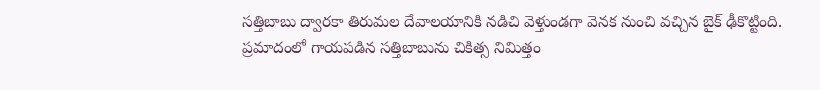సత్తిబాబు ద్వారకా తిరుమల దేవాలయానికి నడిచి వెళ్తుండగా వెనక నుంచి వచ్చిన బైక్ ఢీకొట్టింది. ప్రమాదంలో గాయపడిన సత్తిబాబును చికిత్స నిమిత్తం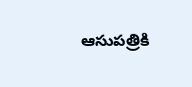ఆసుపత్రికి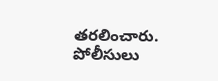తరలించారు. పోలీసులు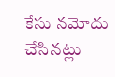కేసు నమోదు చేసినట్లు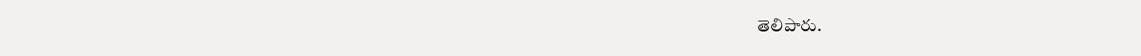తెలిపారు.